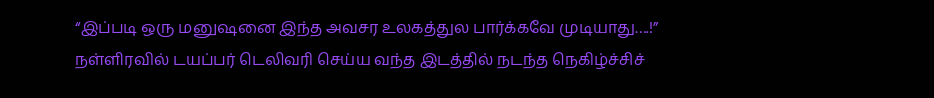“இப்படி ஒரு மனுஷனை இந்த அவசர உலகத்துல பார்க்கவே முடியாது….!” நள்ளிரவில் டயப்பர் டெலிவரி செய்ய வந்த இடத்தில் நடந்த நெகிழ்ச்சிச்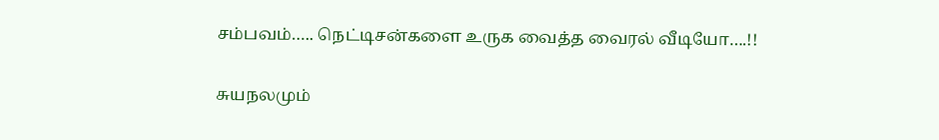சம்பவம்….. நெட்டிசன்களை உருக வைத்த வைரல் வீடியோ….!!

சுயநலமும்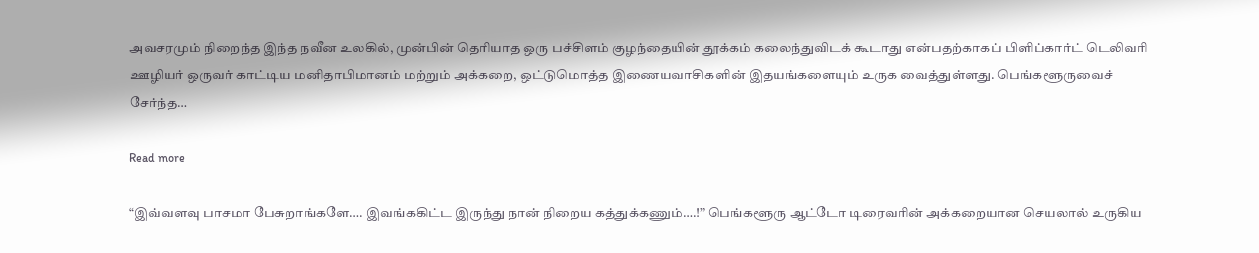அவசரமும் நிறைந்த இந்த நவீன உலகில், முன்பின் தெரியாத ஒரு பச்சிளம் குழந்தையின் தூக்கம் கலைந்துவிடக் கூடாது என்பதற்காகப் பிளிப்கார்ட் டெலிவரி ஊழியர் ஒருவர் காட்டிய மனிதாபிமானம் மற்றும் அக்கறை, ஒட்டுமொத்த இணையவாசிகளின் இதயங்களையும் உருக வைத்துள்ளது. பெங்களூருவைச் சேர்ந்த…

Read more

“இவ்வளவு பாசமா பேசுறாங்களே…. இவங்ககிட்ட இருந்து நான் நிறைய கத்துக்கணும்….!” பெங்களூரு ஆட்டோ டிரைவரின் அக்கறையான செயலால் உருகிய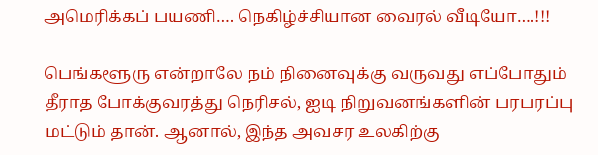அமெரிக்கப் பயணி…. நெகிழ்ச்சியான வைரல் வீடியோ….!!!

பெங்களூரு என்றாலே நம் நினைவுக்கு வருவது எப்போதும் தீராத போக்குவரத்து நெரிசல், ஐடி நிறுவனங்களின் பரபரப்பு மட்டும் தான். ஆனால், இந்த அவசர உலகிற்கு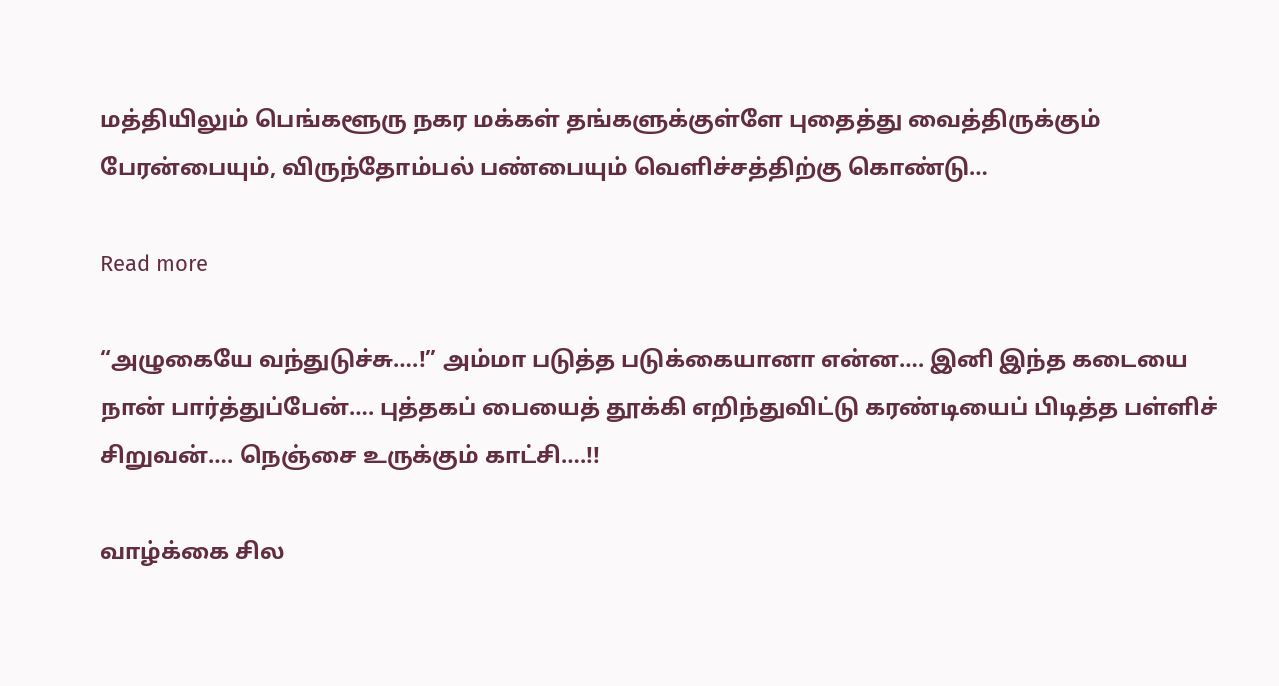மத்தியிலும் பெங்களூரு நகர மக்கள் தங்களுக்குள்ளே புதைத்து வைத்திருக்கும் பேரன்பையும், விருந்தோம்பல் பண்பையும் வெளிச்சத்திற்கு கொண்டு…

Read more

“அழுகையே வந்துடுச்சு….!” அம்மா படுத்த படுக்கையானா என்ன…. இனி இந்த கடையை நான் பார்த்துப்பேன்…. புத்தகப் பையைத் தூக்கி எறிந்துவிட்டு கரண்டியைப் பிடித்த பள்ளிச் சிறுவன்…. நெஞ்சை உருக்கும் காட்சி….!!

வாழ்க்கை சில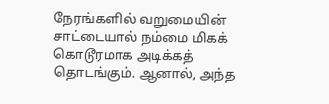நேரங்களில் வறுமையின் சாட்டையால் நம்மை மிகக் கொடூரமாக அடிக்கத் தொடங்கும். ஆனால், அந்த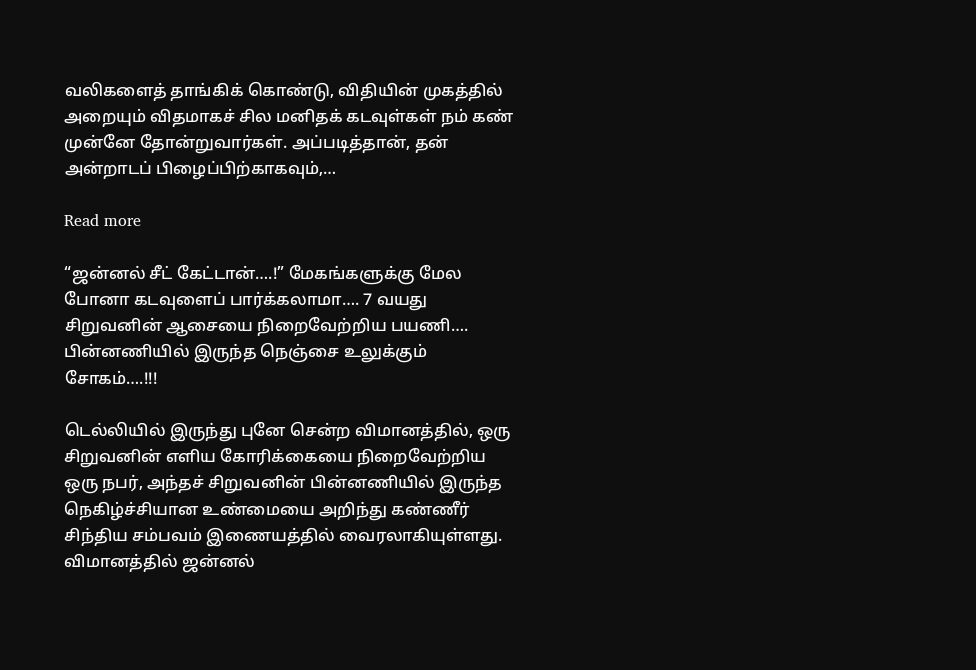வலிகளைத் தாங்கிக் கொண்டு, விதியின் முகத்தில் அறையும் விதமாகச் சில மனிதக் கடவுள்கள் நம் கண் முன்னே தோன்றுவார்கள். அப்படித்தான், தன் அன்றாடப் பிழைப்பிற்காகவும்,…

Read more

“ஜன்னல் சீட் கேட்டான்….!” மேகங்களுக்கு மேல போனா கடவுளைப் பார்க்கலாமா…. 7 வயது சிறுவனின் ஆசையை நிறைவேற்றிய பயணி…. பின்னணியில் இருந்த நெஞ்சை உலுக்கும் சோகம்….!!!

டெல்லியில் இருந்து புனே சென்ற விமானத்தில், ஒரு சிறுவனின் எளிய கோரிக்கையை நிறைவேற்றிய ஒரு நபர், அந்தச் சிறுவனின் பின்னணியில் இருந்த நெகிழ்ச்சியான உண்மையை அறிந்து கண்ணீர் சிந்திய சம்பவம் இணையத்தில் வைரலாகியுள்ளது. விமானத்தில் ஜன்னல்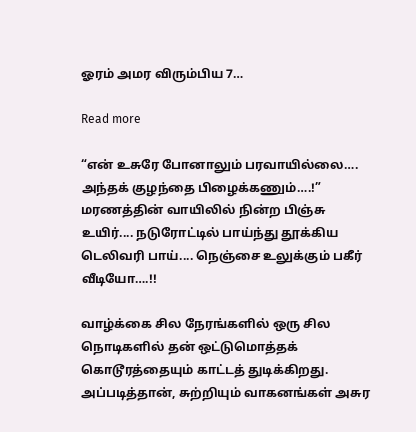ஓரம் அமர விரும்பிய 7…

Read more

“என் உசுரே போனாலும் பரவாயில்லை…. அந்தக் குழந்தை பிழைக்கணும்….!” மரணத்தின் வாயிலில் நின்ற பிஞ்சு உயிர்.... நடுரோட்டில் பாய்ந்து தூக்கிய டெலிவரி பாய்.... நெஞ்சை உலுக்கும் பகீர் வீடியோ….!!

வாழ்க்கை சில நேரங்களில் ஒரு சில நொடிகளில் தன் ஒட்டுமொத்தக் கொடூரத்தையும் காட்டத் துடிக்கிறது. அப்படித்தான், சுற்றியும் வாகனங்கள் அசுர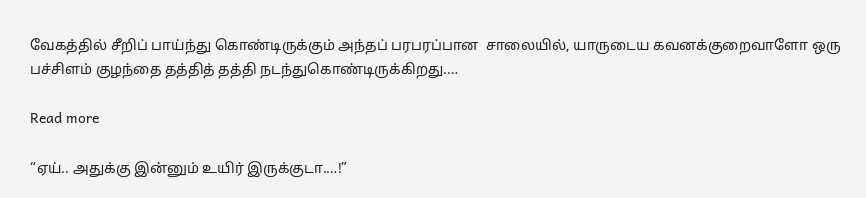வேகத்தில் சீறிப் பாய்ந்து கொண்டிருக்கும் அந்தப் பரபரப்பான  சாலையில், யாருடைய கவனக்குறைவாளோ ஒரு பச்சிளம் குழந்தை தத்தித் தத்தி நடந்துகொண்டிருக்கிறது.…

Read more

“ஏய்.. அதுக்கு இன்னும் உயிர் இருக்குடா‌.…!”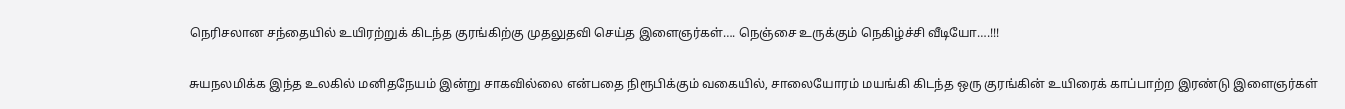நெரிசலான சந்தையில் உயிரற்றுக் கிடந்த குரங்கிற்கு முதலுதவி செய்த இளைஞர்கள்…. நெஞ்சை உருக்கும் நெகிழ்ச்சி வீடியோ….!!!

சுயநலமிக்க இந்த உலகில் மனிதநேயம் இன்று சாகவில்லை என்பதை நிரூபிக்கும் வகையில், சாலையோரம் மயங்கி கிடந்த ஒரு குரங்கின் உயிரைக் காப்பாற்ற இரண்டு இளைஞர்கள்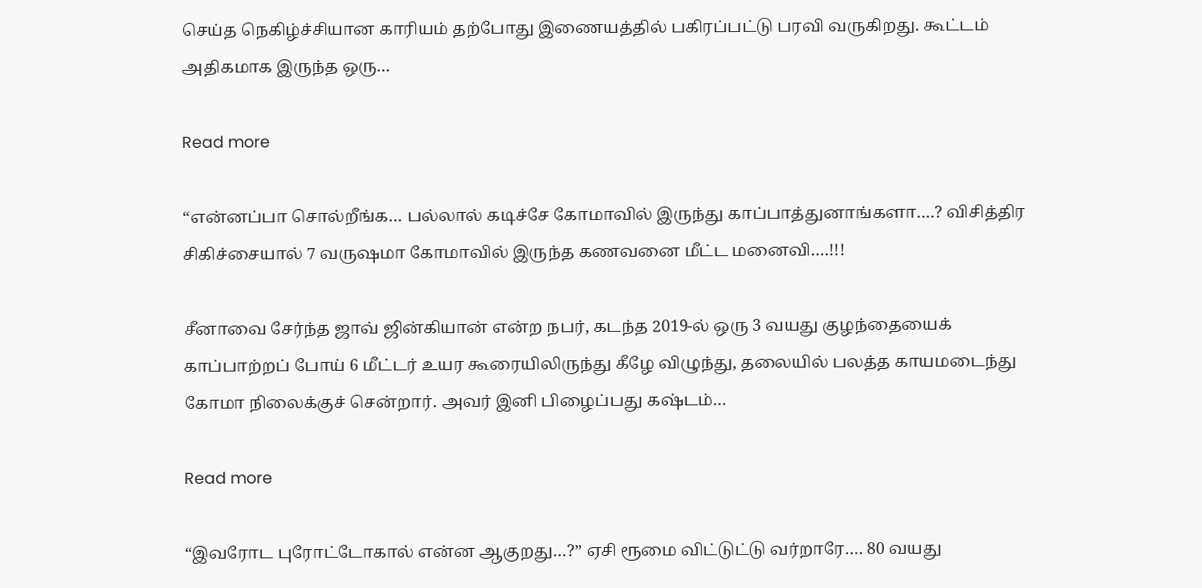செய்த நெகிழ்ச்சியான காரியம் தற்போது இணையத்தில் பகிரப்பட்டு பரவி வருகிறது. கூட்டம் அதிகமாக இருந்த ஒரு…

Read more

“என்னப்பா சொல்றீங்க… பல்லால் கடிச்சே கோமாவில் இருந்து காப்பாத்துனாங்களா….? விசித்திர சிகிச்சையால் 7 வருஷமா கோமாவில் இருந்த கணவனை மீட்ட மனைவி….!!!

சீனாவை சேர்ந்த ஜாவ் ஜின்கியான் என்ற நபர், கடந்த 2019-ல் ஒரு 3 வயது குழந்தையைக் காப்பாற்றப் போய் 6 மீட்டர் உயர கூரையிலிருந்து கீழே விழுந்து, தலையில் பலத்த காயமடைந்து கோமா நிலைக்குச் சென்றார். அவர் இனி பிழைப்பது கஷ்டம்…

Read more

“இவரோட புரோட்டோகால் என்ன ஆகுறது…?” ஏசி ரூமை விட்டுட்டு வர்றாரே…. 80 வயது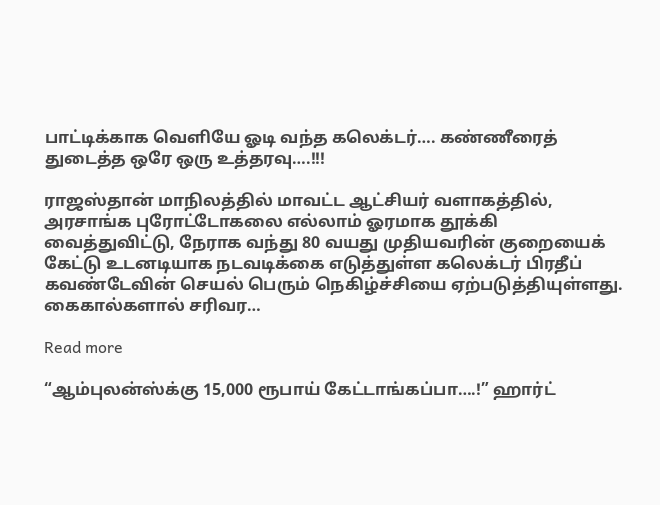பாட்டிக்காக வெளியே ஓடி வந்த கலெக்டர்…. கண்ணீரைத் துடைத்த ஒரே ஒரு உத்தரவு….!!!

ராஜஸ்தான் மாநிலத்தில் மாவட்ட ஆட்சியர் வளாகத்தில், அரசாங்க புரோட்டோகலை எல்லாம் ஓரமாக தூக்கி வைத்துவிட்டு, நேராக வந்து 80 வயது முதியவரின் குறையைக் கேட்டு உடனடியாக நடவடிக்கை எடுத்துள்ள கலெக்டர் பிரதீப் கவண்டேவின் செயல் பெரும் நெகிழ்ச்சியை ஏற்படுத்தியுள்ளது. கைகால்களால் சரிவர…

Read more

“ஆம்புலன்ஸ்க்கு 15,000 ரூபாய் கேட்டாங்கப்பா….!” ஹார்ட்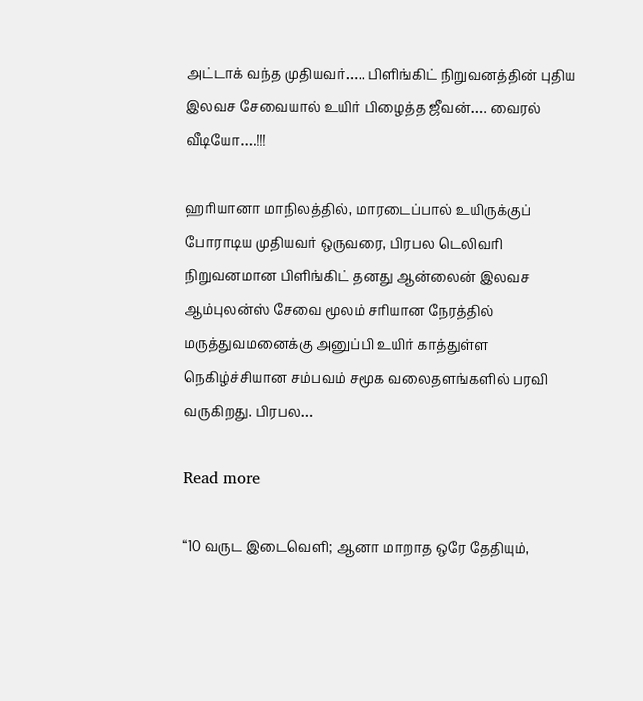அட்டாக் வந்த முதியவர்….. பிளிங்கிட் நிறுவனத்தின் புதிய இலவச சேவையால் உயிர் பிழைத்த ஜீவன்…. வைரல் வீடியோ….!!!

ஹரியானா மாநிலத்தில், மாரடைப்பால் உயிருக்குப் போராடிய முதியவர் ஒருவரை, பிரபல டெலிவரி நிறுவனமான பிளிங்கிட் தனது ஆன்லைன் இலவச ஆம்புலன்ஸ் சேவை மூலம் சரியான நேரத்தில் மருத்துவமனைக்கு அனுப்பி உயிர் காத்துள்ள நெகிழ்ச்சியான சம்பவம் சமூக வலைதளங்களில் பரவி வருகிறது. பிரபல…

Read more

“10 வருட இடைவெளி; ஆனா மாறாத ஒரே தேதியும்,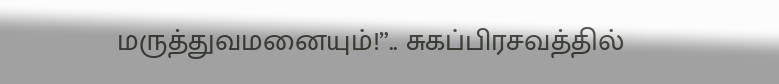மருத்துவமனையும்!”.. சுகப்பிரசவத்தில்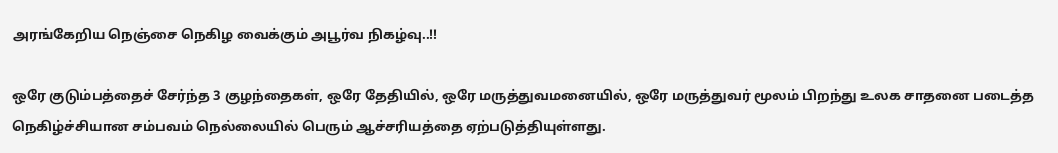அரங்கேறிய நெஞ்சை நெகிழ வைக்கும் அபூர்வ நிகழ்வு..!!

ஒரே குடும்பத்தைச் சேர்ந்த 3 குழந்தைகள், ஒரே தேதியில், ஒரே மருத்துவமனையில், ஒரே மருத்துவர் மூலம் பிறந்து உலக சாதனை படைத்த நெகிழ்ச்சியான சம்பவம் நெல்லையில் பெரும் ஆச்சரியத்தை ஏற்படுத்தியுள்ளது.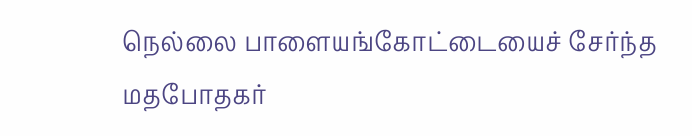நெல்லை பாளையங்கோட்டையைச் சேர்ந்த மதபோதகர்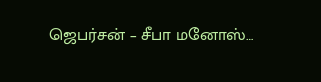ஜெபர்சன் – சீபா மனோஸ்…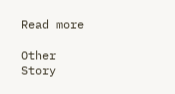Read more

Other Story